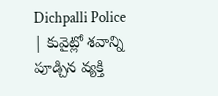Dichpalli Police | కువైట్లో శవాన్ని పూడ్చిన వ్యక్తి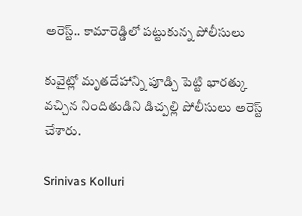అరెస్ట్.. కామారెడ్డిలో పట్టుకున్న పోలీసులు

కువైట్లో మృతదేహాన్ని పూడ్చి పెట్టి భారత్కు వచ్చిన నిందితుడిని డిచ్పల్లి పోలీసులు అరెస్ట్ చేశారు.

Srinivas Kolluri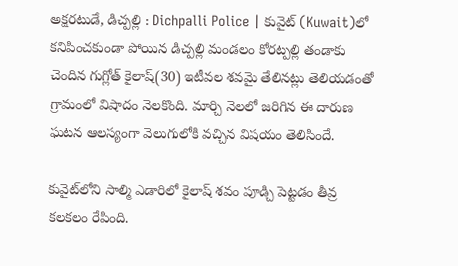అక్షరటుడే, డిచ్పల్లి : Dichpalli Police | కువైట్‌ (Kuwait)లో కనిపించకుండా పోయిన డిచ్పల్లి మండలం కోరట్పల్లి తండాకు చెందిన గుగ్లోత్ కైలాష్(30) ఇటీవల శవమై తేలినట్లు తెలియడంతో గ్రామంలో విషాదం నెలకొంది. మార్చి నెలలో జరిగిన ఈ దారుణ ఘటన ఆలస్యంగా వెలుగులోకి వచ్చిన విషయం తెలిసిందే.

కువైట్‌లోని సాల్మి ఎడారిలో కైలాష్ శవం పూడ్చి పెట్టడం తీవ్ర కలకలం రేపింది.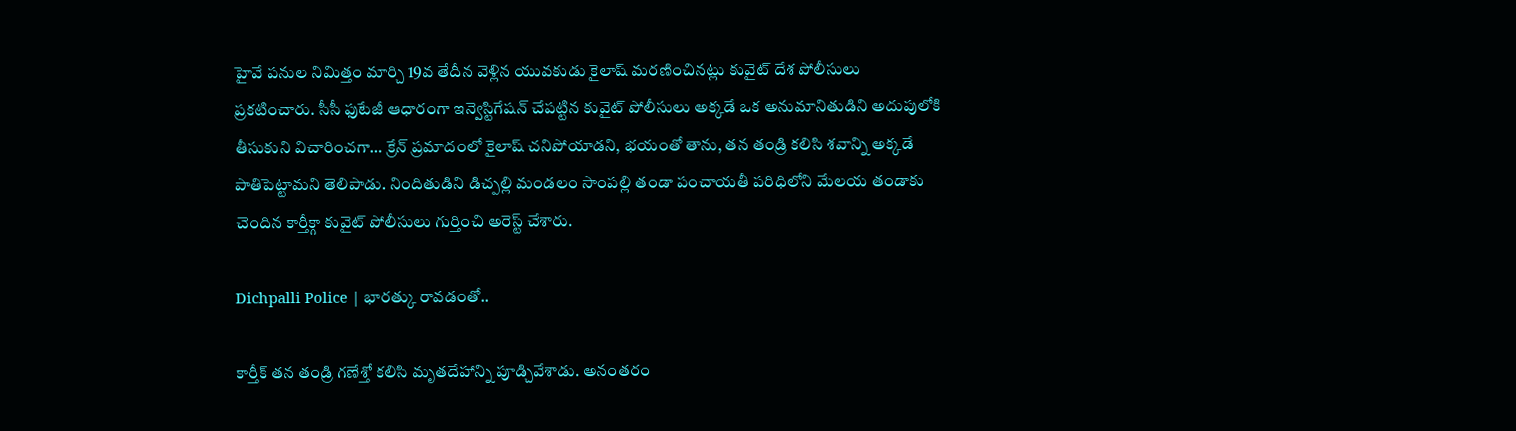హైవే పనుల నిమిత్తం మార్చి 19వ తేదీన వెళ్లిన యువకుడు కైలాష్ మరణించినట్లు కువైట్ దేశ పోలీసులు ప్రకటించారు. సీసీ ఫుటేజీ ఆధారంగా ఇన్వెస్టిగేషన్ చేపట్టిన కువైట్ పోలీసులు అక్కడే ఒక అనుమానితుడిని అదుపులోకి తీసుకుని విచారించగా… క్రేన్ ప్రమాదంలో కైలాష్ చనిపోయాడని, భయంతో తాను, తన తండ్రి కలిసి శవాన్ని అక్కడే పాతిపెట్టామని తెలిపాడు. నిందితుడిని డిచ్పల్లి మండలం సాంపల్లి తండా పంచాయతీ పరిధిలోని మేలయ తండాకు చెందిన కార్తీక్గా కువైట్ పోలీసులు గుర్తించి అరెస్ట్ చేశారు.

Dichpalli Police | భారత్కు రావడంతో..

కార్తీక్ తన తండ్రి గణేశ్తో కలిసి మృతదేహాన్ని పూడ్చివేశాడు. అనంతరం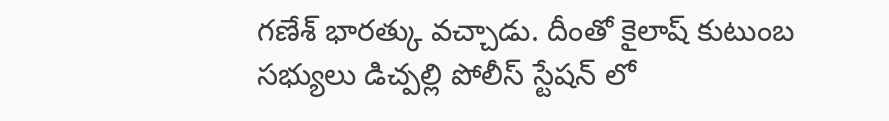గణేశ్ భారత్కు వచ్చాడు. దీంతో కైలాష్ కుటుంబ సభ్యులు డిచ్పల్లి పోలీస్ స్టేషన్ లో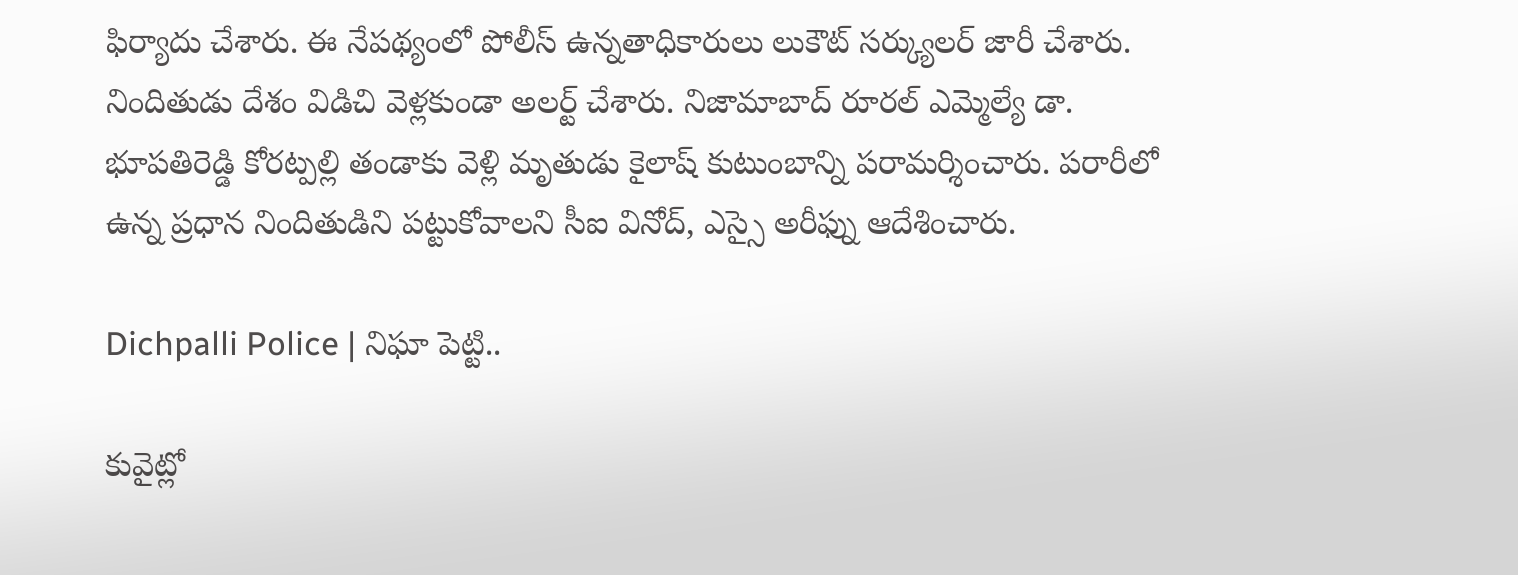ఫిర్యాదు చేశారు. ఈ నేపథ్యంలో పోలీస్ ఉన్నతాధికారులు లుకౌట్ సర్క్యులర్ జారీ చేశారు. నిందితుడు దేశం విడిచి వెళ్లకుండా అలర్ట్ చేశారు. నిజామాబాద్ రూరల్ ఎమ్మెల్యే డా. భూపతిరెడ్డి కోరట్పల్లి తండాకు వెళ్లి మృతుడు కైలాష్ కుటుంబాన్ని పరామర్శించారు. పరారీలో ఉన్న ప్రధాన నిందితుడిని పట్టుకోవాలని సీఐ వినోద్, ఎస్సై అరీఫ్ను ఆదేశించారు.

Dichpalli Police | నిఘా పెట్టి..

కువైట్లో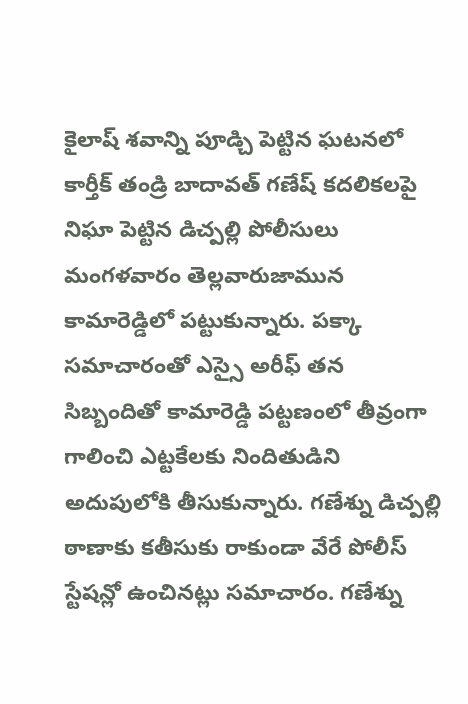కైలాష్ శవాన్ని పూడ్చి పెట్టిన ఘటనలో కార్తీక్ తండ్రి బాదావత్ గణేష్ కదలికలపై నిఘా పెట్టిన డిచ్పల్లి పోలీసులు మంగళవారం తెల్లవారుజామున కామారెడ్డిలో పట్టుకున్నారు. పక్కా సమాచారంతో ఎస్సై అరీఫ్ తన సిబ్బందితో కామారెడ్డి పట్టణంలో తీవ్రంగా గాలించి ఎట్టకేలకు నిందితుడిని అదుపులోకి తీసుకున్నారు. గణేశ్ను డిచ్పల్లి ఠాణాకు కతీసుకు రాకుండా వేరే పోలీస్ స్టేషన్లో ఉంచినట్లు సమాచారం. గణేశ్ను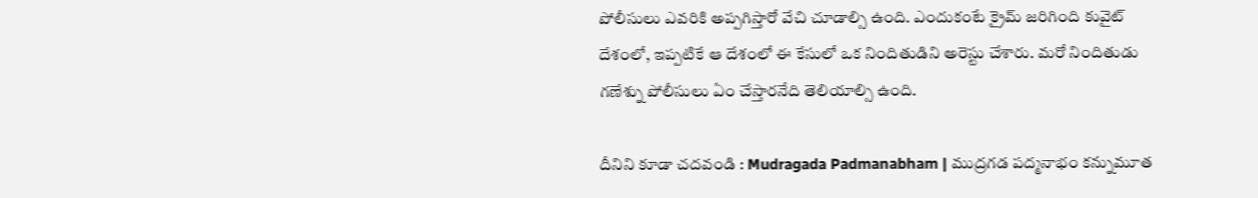పోలీసులు ఎవరికి అప్పగిస్తారో వేచి చూడాల్సి ఉంది. ఎందుకంటే క్రైమ్ జరిగింది కువైట్ దేశంలో, ఇప్పటికే ఆ దేశంలో ఈ కేసులో ఒక నిందితుడిని అరెస్టు చేశారు. మరో నిందితుడు గణేశ్ను పోలీసులు ఏం చేస్తారనేది తెలియాల్సి ఉంది.

దీనిని కూడా చదవండి : Mudragada Padmanabham | ముద్రగడ పద్మనాభం కన్నుమూత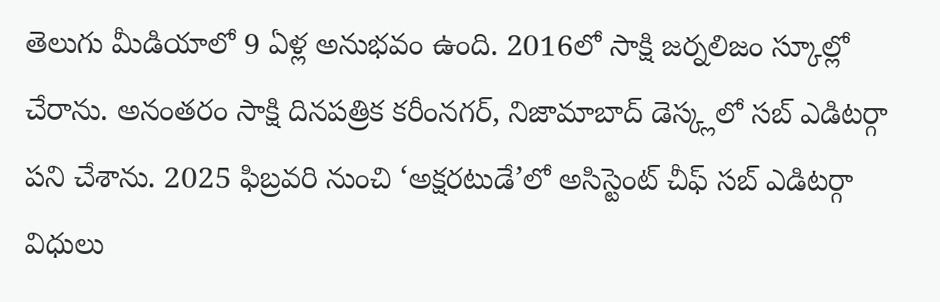తెలుగు మీడియాలో 9 ఏళ్ల అనుభవం ఉంది. 2016లో సాక్షి జర్నలిజం స్కూల్లో చేరాను. అనంతరం సాక్షి దినపత్రిక కరీంనగర్, నిజామాబాద్ డెస్క్లలో సబ్ ఎడిటర్గా పని చేశాను. 2025 ఫిబ్రవరి నుంచి ‘అక్షరటుడే’లో అసిస్టెంట్ చీఫ్ సబ్ ఎడిటర్గా విధులు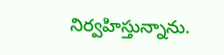నిర్వహిస్తున్నాను.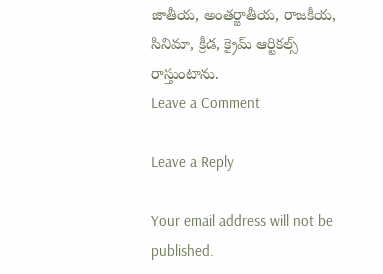జాతీయ, అంతర్జాతీయ, రాజకీయ, సినిమా, క్రీడ, క్రైమ్ ఆర్టికల్స్ రాస్తుంటాను.
Leave a Comment

Leave a Reply

Your email address will not be published.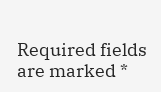Required fields are marked *